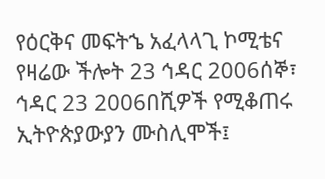የዕርቅና መፍትኄ አፈላላጊ ኮሚቴና የዛሬው ችሎት 23 ኅዳር 2006ሰኞ፣ ኅዳር 23 2006በሺዎች የሚቆጠሩ ኢትዮጵያውያን ሙስሊሞች፤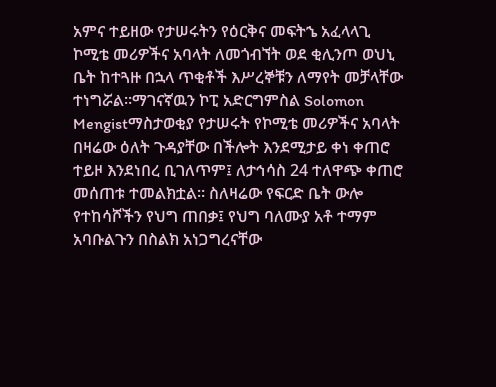አምና ተይዘው የታሠሩትን የዕርቅና መፍትኄ አፈላላጊ ኮሚቴ መሪዎችና አባላት ለመጎብኘት ወደ ቂሊንጦ ወህኒ ቤት ከተጓዙ በኋላ ጥቂቶች እሥረኞቹን ለማየት መቻላቸው ተነግሯል።ማገናኛዉን ኮፒ አድርግምስል Solomon Mengistማስታወቂያ የታሠሩት የኮሚቴ መሪዎችና አባላት በዛሬው ዕለት ጉዳያቸው በችሎት እንደሚታይ ቀነ ቀጠሮ ተይዞ እንደነበረ ቢገለጥም፤ ለታኅሳስ 24 ተለዋጭ ቀጠሮ መሰጠቱ ተመልክቷል። ስለዛሬው የፍርድ ቤት ውሎ የተከሳሾችን የህግ ጠበቃ፤ የህግ ባለሙያ አቶ ተማም አባቡልጉን በስልክ አነጋግረናቸው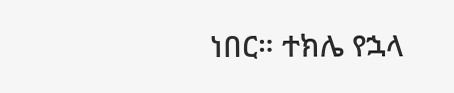ነበር። ተክሌ የኋላ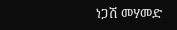ነጋሽ መሃመድ